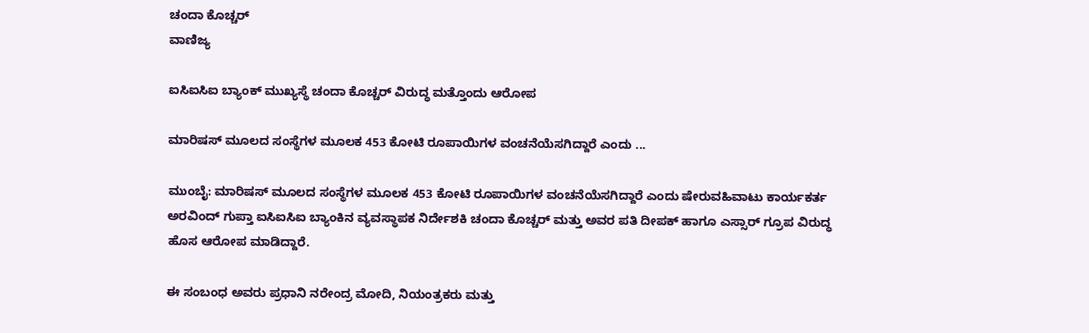ಚಂದಾ ಕೊಚ್ಚರ್
ವಾಣಿಜ್ಯ

ಐಸಿಐಸಿಐ ಬ್ಯಾಂಕ್ ಮುಖ್ಯಸ್ಥೆ ಚಂದಾ ಕೊಚ್ಚರ್ ವಿರುದ್ಧ ಮತ್ತೊಂದು ಆರೋಪ

ಮಾರಿಷಸ್ ಮೂಲದ ಸಂಸ್ಥೆಗಳ ಮೂಲಕ 453 ಕೋಟಿ ರೂಪಾಯಿಗಳ ವಂಚನೆಯೆಸಗಿದ್ದಾರೆ ಎಂದು ...

ಮುಂಬೈ: ಮಾರಿಷಸ್ ಮೂಲದ ಸಂಸ್ಥೆಗಳ ಮೂಲಕ 453 ಕೋಟಿ ರೂಪಾಯಿಗಳ ವಂಚನೆಯೆಸಗಿದ್ದಾರೆ ಎಂದು ಷೇರುವಹಿವಾಟು ಕಾರ್ಯಕರ್ತ ಅರವಿಂದ್ ಗುಪ್ತಾ ಐಸಿಐಸಿಐ ಬ್ಯಾಂಕಿನ ವ್ಯವಸ್ಥಾಪಕ ನಿರ್ದೇಶಕಿ ಚಂದಾ ಕೊಚ್ಚರ್ ಮತ್ತು ಅವರ ಪತಿ ದೀಪಕ್ ಹಾಗೂ ಎಸ್ಸಾರ್ ಗ್ರೂಪ ವಿರುದ್ಧ ಹೊಸ ಆರೋಪ ಮಾಡಿದ್ದಾರೆ.

ಈ ಸಂಬಂಧ ಅವರು ಪ್ರಧಾನಿ ನರೇಂದ್ರ ಮೋದಿ, ನಿಯಂತ್ರಕರು ಮತ್ತು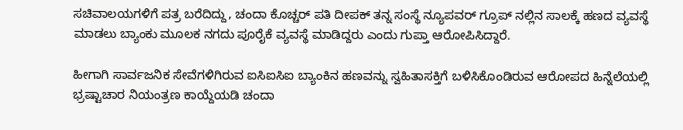ಸಚಿವಾಲಯಗಳಿಗೆ ಪತ್ರ ಬರೆದಿದ್ದು, ಚಂದಾ ಕೊಚ್ಚರ್ ಪತಿ ದೀಪಕ್ ತನ್ನ ಸಂಸ್ಥೆ ನ್ಯೂಪವರ್ ಗ್ರೂಪ್ ನಲ್ಲಿನ ಸಾಲಕ್ಕೆ ಹಣದ ವ್ಯವಸ್ಥೆ ಮಾಡಲು ಬ್ಯಾಂಕು ಮೂಲಕ ನಗದು ಪೂರೈಕೆ ವ್ಯವಸ್ಥೆ ಮಾಡಿದ್ದರು ಎಂದು ಗುಪ್ತಾ ಆರೋಪಿಸಿದ್ದಾರೆ.

ಹೀಗಾಗಿ ಸಾರ್ವಜನಿಕ ಸೇವೆಗಳಿಗಿರುವ ಐಸಿಐಸಿಐ ಬ್ಯಾಂಕಿನ ಹಣವನ್ನು ಸ್ವಹಿತಾಸಕ್ತಿಗೆ ಬಳಿಸಿಕೊಂಡಿರುವ ಆರೋಪದ ಹಿನ್ನೆಲೆಯಲ್ಲಿ ಭ್ರಷ್ಟಾಚಾರ ನಿಯಂತ್ರಣ ಕಾಯ್ದೆಯಡಿ ಚಂದಾ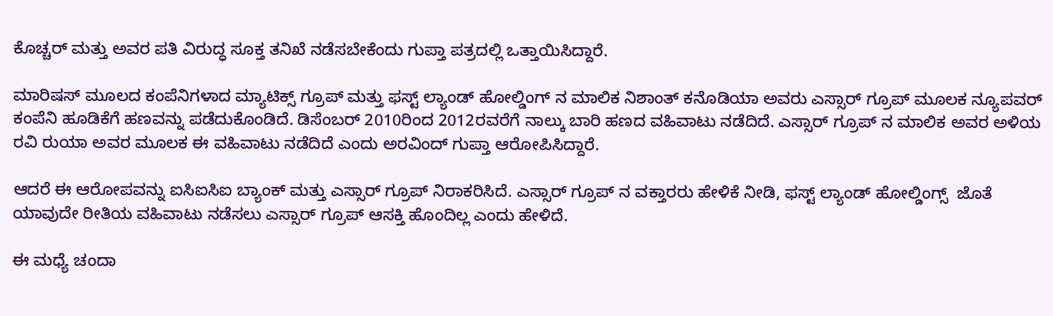ಕೊಚ್ಚರ್ ಮತ್ತು ಅವರ ಪತಿ ವಿರುದ್ಧ ಸೂಕ್ತ ತನಿಖೆ ನಡೆಸಬೇಕೆಂದು ಗುಪ್ತಾ ಪತ್ರದಲ್ಲಿ ಒತ್ತಾಯಿಸಿದ್ದಾರೆ.

ಮಾರಿಷಸ್ ಮೂಲದ ಕಂಪೆನಿಗಳಾದ ಮ್ಯಾಟಿಕ್ಸ್ ಗ್ರೂಪ್ ಮತ್ತು ಫಸ್ಟ್ ಲ್ಯಾಂಡ್ ಹೋಲ್ಡಿಂಗ್ ನ ಮಾಲಿಕ ನಿಶಾಂತ್ ಕನೊಡಿಯಾ ಅವರು ಎಸ್ಸಾರ್ ಗ್ರೂಪ್ ಮೂಲಕ ನ್ಯೂಪವರ್ ಕಂಪೆನಿ ಹೂಡಿಕೆಗೆ ಹಣವನ್ನು ಪಡೆದುಕೊಂಡಿದೆ. ಡಿಸೆಂಬರ್ 2010ರಿಂದ 2012ರವರೆಗೆ ನಾಲ್ಕು ಬಾರಿ ಹಣದ ವಹಿವಾಟು ನಡೆದಿದೆ. ಎಸ್ಸಾರ್ ಗ್ರೂಪ್ ನ ಮಾಲಿಕ ಅವರ ಅಳಿಯ ರವಿ ರುಯಾ ಅವರ ಮೂಲಕ ಈ ವಹಿವಾಟು ನಡೆದಿದೆ ಎಂದು ಅರವಿಂದ್ ಗುಪ್ತಾ ಆರೋಪಿಸಿದ್ದಾರೆ.

ಆದರೆ ಈ ಆರೋಪವನ್ನು ಐಸಿಐಸಿಐ ಬ್ಯಾಂಕ್ ಮತ್ತು ಎಸ್ಸಾರ್ ಗ್ರೂಪ್ ನಿರಾಕರಿಸಿದೆ. ಎಸ್ಸಾರ್ ಗ್ರೂಪ್ ನ ವಕ್ತಾರರು ಹೇಳಿಕೆ ನೀಡಿ, ಫಸ್ಟ್ ಲ್ಯಾಂಡ್ ಹೋಲ್ಡಿಂಗ್ಸ್  ಜೊತೆ ಯಾವುದೇ ರೀತಿಯ ವಹಿವಾಟು ನಡೆಸಲು ಎಸ್ಸಾರ್ ಗ್ರೂಪ್ ಆಸಕ್ತಿ ಹೊಂದಿಲ್ಲ ಎಂದು ಹೇಳಿದೆ.

ಈ ಮಧ್ಯೆ ಚಂದಾ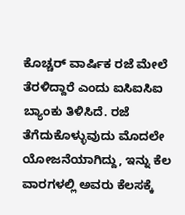ಕೊಚ್ಚರ್ ವಾರ್ಷಿಕ ರಜೆ ಮೇಲೆ ತೆರಳಿದ್ದಾರೆ ಎಂದು ಐಸಿಐಸಿಐ ಬ್ಯಾಂಕು ತಿಳಿಸಿದೆ. ರಜೆ ತೆಗೆದುಕೊಳ್ಳುವುದು ಮೊದಲೇ ಯೋಜನೆಯಾಗಿದ್ದು, ಇನ್ನು ಕೆಲ ವಾರಗಳಲ್ಲಿ ಅವರು ಕೆಲಸಕ್ಕೆ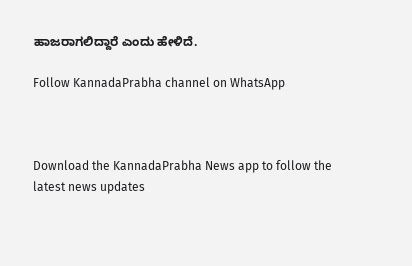ಹಾಜರಾಗಲಿದ್ದಾರೆ ಎಂದು ಹೇಳಿದೆ.

Follow KannadaPrabha channel on WhatsApp



Download the KannadaPrabha News app to follow the latest news updates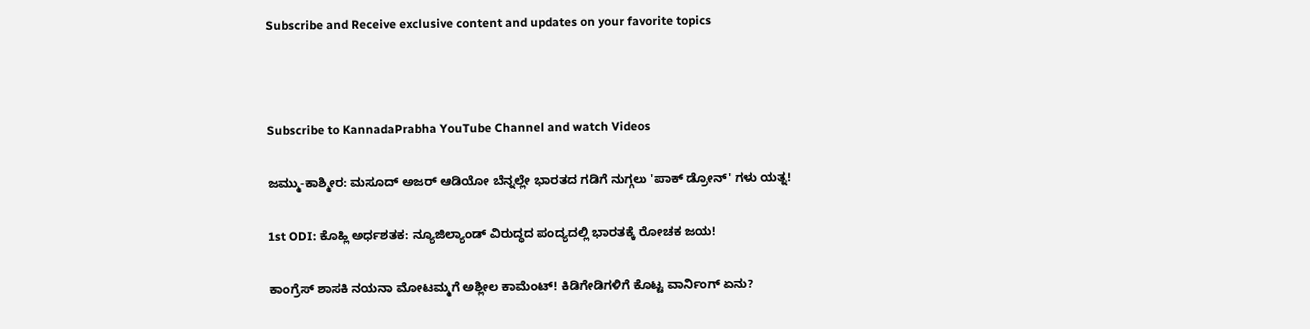Subscribe and Receive exclusive content and updates on your favorite topics



Subscribe to KannadaPrabha YouTube Channel and watch Videos

ಜಮ್ಮು-ಕಾಶ್ಮೀರ: ಮಸೂದ್ ಅಜರ್ ಆಡಿಯೋ ಬೆನ್ನಲ್ಲೇ ಭಾರತದ ಗಡಿಗೆ ನುಗ್ಗಲು 'ಪಾಕ್ ಡ್ರೋನ್' ಗಳು ಯತ್ನ!

1st ODI: ಕೊಹ್ಲಿ ಅರ್ಧಶತಕ: ನ್ಯೂಜಿಲ್ಯಾಂಡ್ ವಿರುದ್ಧದ ಪಂದ್ಯದಲ್ಲಿ ಭಾರತಕ್ಕೆ ರೋಚಕ ಜಯ!

ಕಾಂಗ್ರೆಸ್ ಶಾಸಕಿ ನಯನಾ ಮೋಟಮ್ಮಗೆ ಅಶ್ಲೀಲ ಕಾಮೆಂಟ್! ಕಿಡಿಗೇಡಿಗಳಿಗೆ ಕೊಟ್ಟ ವಾರ್ನಿಂಗ್ ಏನು?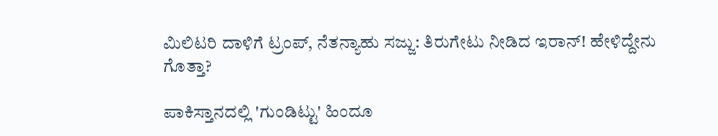ಮಿಲಿಟರಿ ದಾಳಿಗೆ ಟ್ರಂಪ್, ನೆತನ್ಯಾಹು ಸಜ್ಜು: ತಿರುಗೇಟು ನೀಡಿದ ಇರಾನ್! ಹೇಳಿದ್ದೇನು ಗೊತ್ತಾ?

ಪಾಕಿಸ್ತಾನದಲ್ಲಿ 'ಗುಂಡಿಟ್ಟು' ಹಿಂದೂ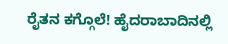ರೈತನ ಕಗ್ಗೊಲೆ! ಹೈದರಾಬಾದಿನಲ್ಲಿ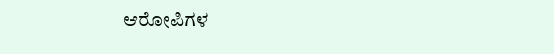ಆರೋಪಿಗಳ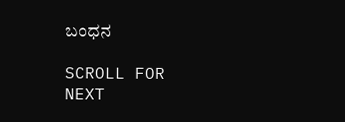ಬಂಧನ

SCROLL FOR NEXT